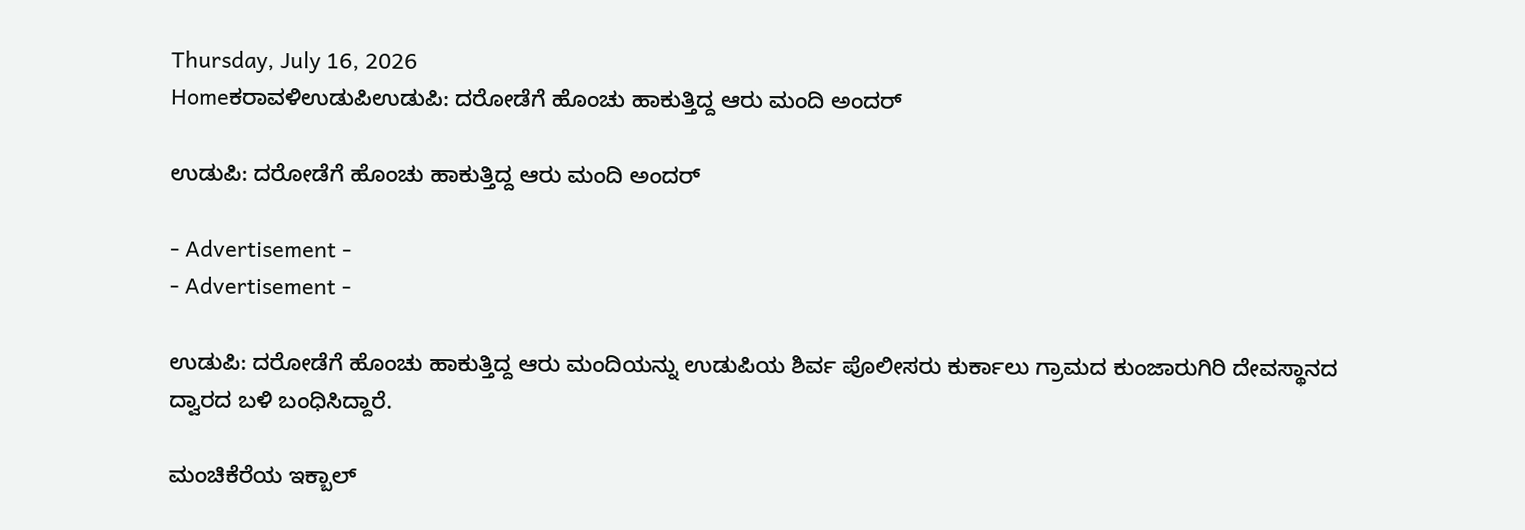Thursday, July 16, 2026
Homeಕರಾವಳಿಉಡುಪಿಉಡುಪಿ: ದರೋಡೆಗೆ ಹೊಂಚು ಹಾಕುತ್ತಿದ್ದ ಆರು ಮಂದಿ ಅಂದರ್

ಉಡುಪಿ: ದರೋಡೆಗೆ ಹೊಂಚು ಹಾಕುತ್ತಿದ್ದ ಆರು ಮಂದಿ ಅಂದರ್

- Advertisement -
- Advertisement -

ಉಡುಪಿ: ದರೋಡೆಗೆ ಹೊಂಚು ಹಾಕುತ್ತಿದ್ದ ಆರು ಮಂದಿಯನ್ನು ಉಡುಪಿಯ ಶಿರ್ವ ಪೊಲೀಸರು ಕುರ್ಕಾಲು ಗ್ರಾಮದ ಕುಂಜಾರುಗಿರಿ ದೇವಸ್ಥಾನದ ದ್ವಾರದ ಬಳಿ ಬಂಧಿಸಿದ್ದಾರೆ.

ಮಂಚಿಕೆರೆಯ ಇಕ್ಬಾಲ್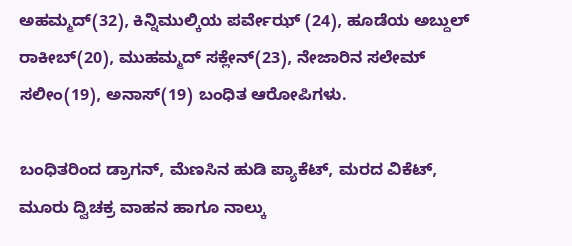ಅಹಮ್ಮದ್(32), ಕಿನ್ನಿಮುಲ್ಕಿಯ ಪರ್ವೇಝ್ (24), ಹೂಡೆಯ ಅಬ್ದುಲ್ ರಾಕೀಬ್(20), ಮುಹಮ್ಮದ್ ಸಕ್ಲೇನ್(23), ನೇಜಾರಿನ ಸಲೇಮ್ ಸಲೀಂ(19), ಅನಾಸ್(19) ಬಂಧಿತ ಆರೋಪಿಗಳು.

ಬಂಧಿತರಿಂದ ಡ್ರಾಗನ್, ಮೆಣಸಿನ ಹುಡಿ ಪ್ಯಾಕೆಟ್, ಮರದ ವಿಕೆಟ್, ಮೂರು ದ್ವಿಚಕ್ರ ವಾಹನ ಹಾಗೂ ನಾಲ್ಕು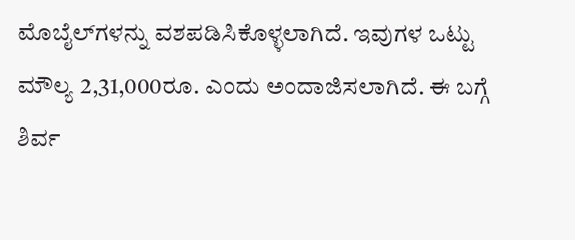ಮೊಬೈಲ್‌ಗಳನ್ನು ವಶಪಡಿಸಿಕೊಳ್ಳಲಾಗಿದೆ. ಇವುಗಳ ಒಟ್ಟು ಮೌಲ್ಯ 2,31,000ರೂ. ಎಂದು ಅಂದಾಜಿಸಲಾಗಿದೆ. ಈ ಬಗ್ಗೆ ಶಿರ್ವ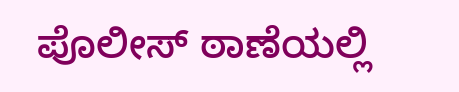ಪೊಲೀಸ್ ಠಾಣೆಯಲ್ಲಿ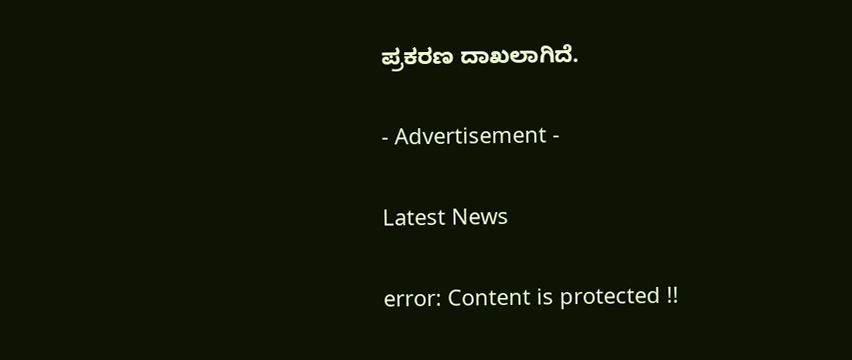ಪ್ರಕರಣ ದಾಖಲಾಗಿದೆ.

- Advertisement -

Latest News

error: Content is protected !!